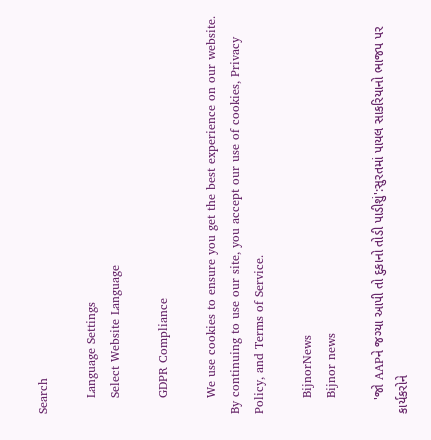Search

    Language Settings
    Select Website Language

    GDPR Compliance

    We use cookies to ensure you get the best experience on our website. By continuing to use our site, you accept our use of cookies, Privacy Policy, and Terms of Service.

    BijnorNews
    Bijnor news

    'જો AAPને જગ્યા આપી તો દુકાનો તોડી પાડીશું':સુરતમાં પાયલ સાકરિયાનો ભાજપ પર કાર્યકરોને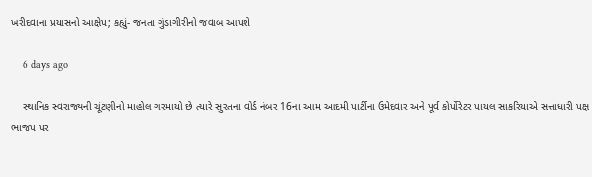ખરીદવાના પ્રયાસનો આક્ષેપ; કહ્યું- જનતા ગુંડાગીરીનો જવાબ આપશે

    6 days ago

    સ્થાનિક સ્વરાજ્યની ચૂંટણીનો માહોલ ગરમાયો છે ત્યારે સુરતના વોર્ડ નંબર 16ના આમ આદમી પાર્ટીના ઉમેદવાર અને પૂર્વ કોર્પોરેટર પાયલ સાકરિયાએ સત્તાધારી પક્ષ ભાજપ પર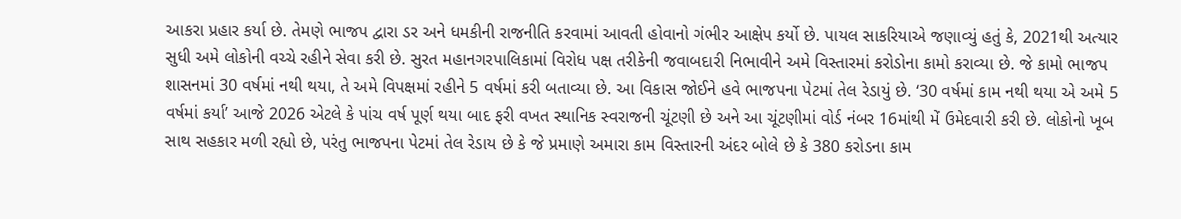આકરા પ્રહાર કર્યા છે. તેમણે ભાજપ દ્વારા ડર અને ધમકીની રાજનીતિ કરવામાં આવતી હોવાનો ગંભીર આક્ષેપ કર્યો છે. પાયલ સાકરિયાએ જણાવ્યું હતું કે, 2021થી અત્યાર સુધી અમે લોકોની વચ્ચે રહીને સેવા કરી છે. સુરત મહાનગરપાલિકામાં વિરોધ પક્ષ તરીકેની જવાબદારી નિભાવીને અમે વિસ્તારમાં કરોડોના કામો કરાવ્યા છે. જે કામો ભાજપ શાસનમાં 30 વર્ષમાં નથી થયા, તે અમે વિપક્ષમાં રહીને 5 વર્ષમાં કરી બતાવ્યા છે. આ વિકાસ જોઈને હવે ભાજપના પેટમાં તેલ રેડાયું છે. ‘30 વર્ષમાં કામ નથી થયા એ અમે 5 વર્ષમાં કર્યા’ આજે 2026 એટલે કે પાંચ વર્ષ પૂર્ણ થયા બાદ ફરી વખત સ્થાનિક સ્વરાજની ચૂંટણી છે અને આ ચૂંટણીમાં વોર્ડ નંબર 16માંથી મેં ઉમેદવારી કરી છે. લોકોનો ખૂબ સાથ સહકાર મળી રહ્યો છે, પરંતુ ભાજપના પેટમાં તેલ રેડાય છે કે જે પ્રમાણે અમારા કામ વિસ્તારની અંદર બોલે છે કે 380 કરોડના કામ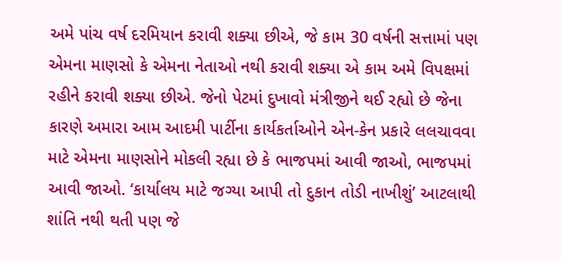અમે પાંચ વર્ષ દરમિયાન કરાવી શક્યા છીએ, જે કામ 30 વર્ષની સત્તામાં પણ એમના માણસો કે એમના નેતાઓ નથી કરાવી શક્યા એ કામ અમે વિપક્ષમાં રહીને કરાવી શક્યા છીએ. જેનો પેટમાં દુખાવો મંત્રીજીને થઈ રહ્યો છે જેના કારણે અમારા આમ આદમી પાર્ટીના કાર્યકર્તાઓને એન-કેન પ્રકારે લલચાવવા માટે એમના માણસોને મોકલી રહ્યા છે કે ભાજપમાં આવી જાઓ, ભાજપમાં આવી જાઓ. ‘કાર્યાલય માટે જગ્યા આપી તો દુકાન તોડી નાખીશું’ આટલાથી શાંતિ નથી થતી પણ જે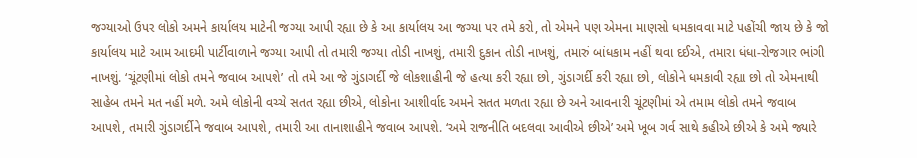જગ્યાઓ ઉપર લોકો અમને કાર્યાલય માટેની જગ્યા આપી રહ્યા છે કે આ કાર્યાલય આ જગ્યા પર તમે કરો, તો એમને પણ એમના માણસો ધમકાવવા માટે પહોંચી જાય છે કે જો કાર્યાલય માટે આમ આદમી પાર્ટીવાળાને જગ્યા આપી તો તમારી જગ્યા તોડી નાખશું, તમારી દુકાન તોડી નાખશું, તમારું બાંધકામ નહીં થવા દઈએ, તમારા ધંધા-રોજગાર ભાંગી નાખશું. ‘ચૂંટણીમાં લોકો તમને જવાબ આપશે’ તો તમે આ જે ગુંડાગર્દી જે લોકશાહીની જે હત્યા કરી રહ્યા છો, ગુંડાગર્દી કરી રહ્યા છો, લોકોને ધમકાવી રહ્યા છો તો એમનાથી સાહેબ તમને મત નહીં મળે. અમે લોકોની વચ્ચે સતત રહ્યા છીએ, લોકોના આશીર્વાદ અમને સતત મળતા રહ્યા છે અને આવનારી ચૂંટણીમાં એ તમામ લોકો તમને જવાબ આપશે, તમારી ગુંડાગર્દીને જવાબ આપશે, તમારી આ તાનાશાહીને જવાબ આપશે. ‘અમે રાજનીતિ બદલવા આવીએ છીએ’ અમે ખૂબ ગર્વ સાથે કહીએ છીએ કે અમે જ્યારે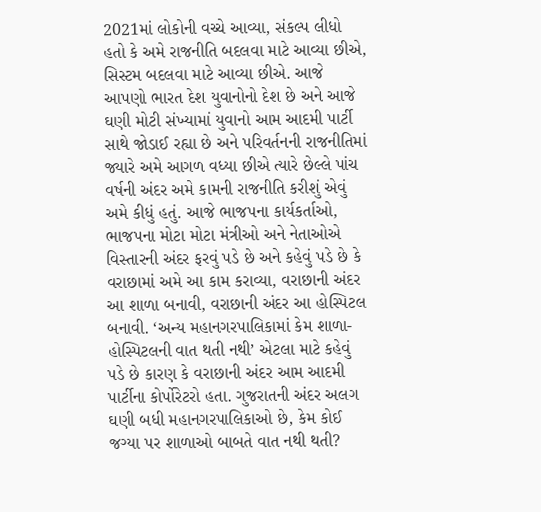2021માં લોકોની વચ્ચે આવ્યા, સંકલ્પ લીધો હતો કે અમે રાજનીતિ બદલવા માટે આવ્યા છીએ, સિસ્ટમ બદલવા માટે આવ્યા છીએ. આજે આપણો ભારત દેશ યુવાનોનો દેશ છે અને આજે ઘણી મોટી સંખ્યામાં યુવાનો આમ આદમી પાર્ટી સાથે જોડાઈ રહ્યા છે અને પરિવર્તનની રાજનીતિમાં જ્યારે અમે આગળ વધ્યા છીએ ત્યારે છેલ્લે પાંચ વર્ષની અંદર અમે કામની રાજનીતિ કરીશું એવું અમે કીધું હતું. આજે ભાજપના કાર્યકર્તાઓ, ભાજપના મોટા મોટા મંત્રીઓ અને નેતાઓએ વિસ્તારની અંદર ફરવું પડે છે અને કહેવું પડે છે કે વરાછામાં અમે આ કામ કરાવ્યા, વરાછાની અંદર આ શાળા બનાવી, વરાછાની અંદર આ હોસ્પિટલ બનાવી. ‘અન્ય મહાનગરપાલિકામાં કેમ શાળા-હોસ્પિટલની વાત થતી નથી’ એટલા માટે કહેવું પડે છે કારણ કે વરાછાની અંદર આમ આદમી પાર્ટીના કોર્પોરેટરો હતા. ગુજરાતની અંદર અલગ ઘણી બધી મહાનગરપાલિકાઓ છે, કેમ કોઈ જગ્યા પર શાળાઓ બાબતે વાત નથી થતી?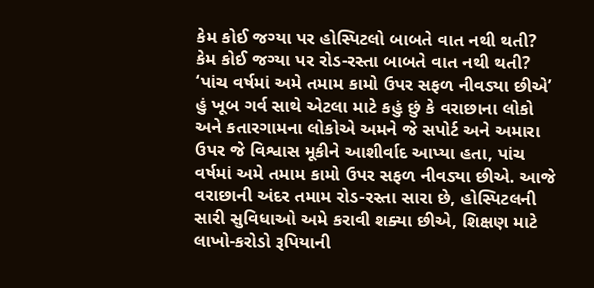કેમ કોઈ જગ્યા પર હોસ્પિટલો બાબતે વાત નથી થતી? કેમ કોઈ જગ્યા પર રોડ-રસ્તા બાબતે વાત નથી થતી? ‘પાંચ વર્ષમાં અમે તમામ કામો ઉપર સફળ નીવડ્યા છીએ’ હું ખૂબ ગર્વ સાથે એટલા માટે કહું છું કે વરાછાના લોકો અને કતારગામના લોકોએ અમને જે સપોર્ટ અને અમારા ઉપર જે વિશ્વાસ મૂકીને આશીર્વાદ આપ્યા હતા, પાંચ વર્ષમાં અમે તમામ કામો ઉપર સફળ નીવડ્યા છીએ. આજે વરાછાની અંદર તમામ રોડ-રસ્તા સારા છે, હોસ્પિટલની સારી સુવિધાઓ અમે કરાવી શક્યા છીએ, શિક્ષણ માટે લાખો-કરોડો રૂપિયાની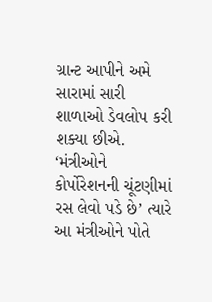ગ્રાન્ટ આપીને અમે સારામાં સારી શાળાઓ ડેવલોપ કરી શક્યા છીએ. ‘મંત્રીઓને કોર્પોરેશનની ચૂંટણીમાં રસ લેવો પડે છે’ ત્યારે આ મંત્રીઓને પોતે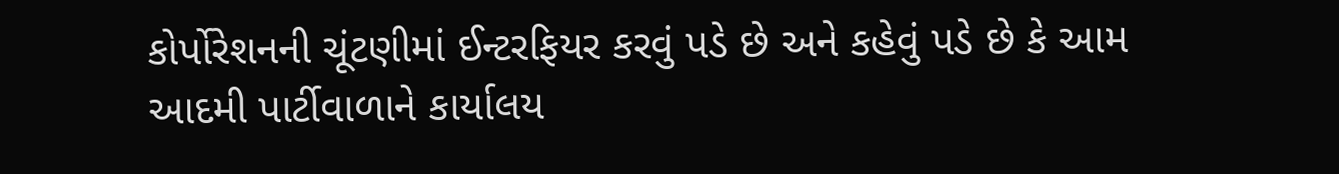કોર્પોરેશનની ચૂંટણીમાં ઈન્ટરફિયર કરવું પડે છે અને કહેવું પડે છે કે આમ આદમી પાર્ટીવાળાને કાર્યાલય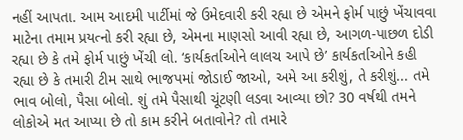નહીં આપતા. આમ આદમી પાર્ટીમાં જે ઉમેદવારી કરી રહ્યા છે એમને ફોર્મ પાછું ખેંચાવવા માટેના તમામ પ્રયત્નો કરી રહ્યા છે, એમના માણસો આવી રહ્યા છે, આગળ-પાછળ દોડી રહ્યા છે કે તમે ફોર્મ પાછું ખેંચી લો. ‘કાર્યકર્તાઓને લાલચ આપે છે’ કાર્યકર્તાઓને કહી રહ્યા છે કે તમારી ટીમ સાથે ભાજપમાં જોડાઈ જાઓ, અમે આ કરીશું, તે કરીશું... તમે ભાવ બોલો, પૈસા બોલો. શું તમે પૈસાથી ચૂંટણી લડવા આવ્યા છો? 30 વર્ષથી તમને લોકોએ મત આપ્યા છે તો કામ કરીને બતાવોને? તો તમારે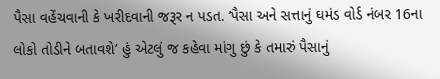પૈસા વહેંચવાની કે ખરીદવાની જરૂર ન પડત. ‘પૈસા અને સત્તાનું ઘમંડ વોર્ડ નંબર 16ના લોકો તોડીને બતાવશે’ હું એટલું જ કહેવા માંગુ છું કે તમારું પૈસાનું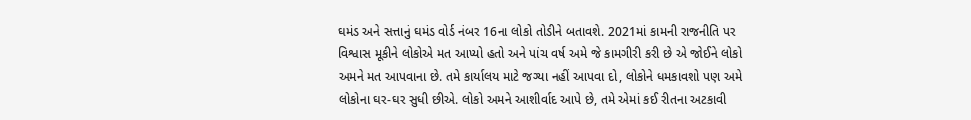ઘમંડ અને સત્તાનું ઘમંડ વોર્ડ નંબર 16ના લોકો તોડીને બતાવશે. 2021માં કામની રાજનીતિ પર વિશ્વાસ મૂકીને લોકોએ મત આપ્યો હતો અને પાંચ વર્ષ અમે જે કામગીરી કરી છે એ જોઈને લોકો અમને મત આપવાના છે. તમે કાર્યાલય માટે જગ્યા નહીં આપવા દો, લોકોને ધમકાવશો પણ અમે લોકોના ઘર-ઘર સુધી છીએ. લોકો અમને આશીર્વાદ આપે છે, તમે એમાં કઈ રીતના અટકાવી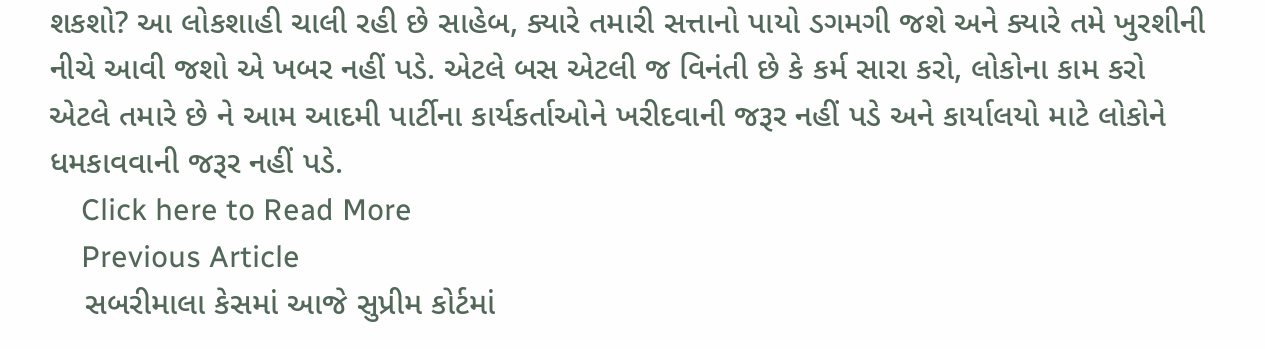શકશો? આ લોકશાહી ચાલી રહી છે સાહેબ, ક્યારે તમારી સત્તાનો પાયો ડગમગી જશે અને ક્યારે તમે ખુરશીની નીચે આવી જશો એ ખબર નહીં પડે. એટલે બસ એટલી જ વિનંતી છે કે કર્મ સારા કરો, લોકોના કામ કરો એટલે તમારે છે ને આમ આદમી પાર્ટીના કાર્યકર્તાઓને ખરીદવાની જરૂર નહીં પડે અને કાર્યાલયો માટે લોકોને ધમકાવવાની જરૂર નહીં પડે.
    Click here to Read More
    Previous Article
    સબરીમાલા કેસમાં આજે સુપ્રીમ કોર્ટમાં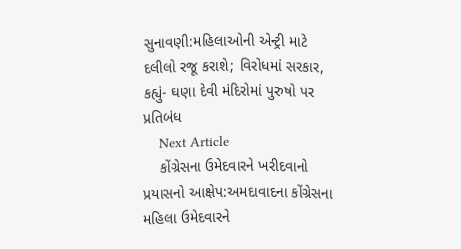સુનાવણી:મહિલાઓની એન્ટ્રી માટે દલીલો રજૂ કરાશે; વિરોધમાં સરકાર, કહ્યું- ઘણા દેવી મંદિરોમાં પુરુષો પર પ્રતિબંધ
    Next Article
    કોંગ્રેસના ઉમેદવારને ખરીદવાનો પ્રયાસનો આક્ષેપ:અમદાવાદના કોંગ્રેસના મહિલા ઉમેદવારને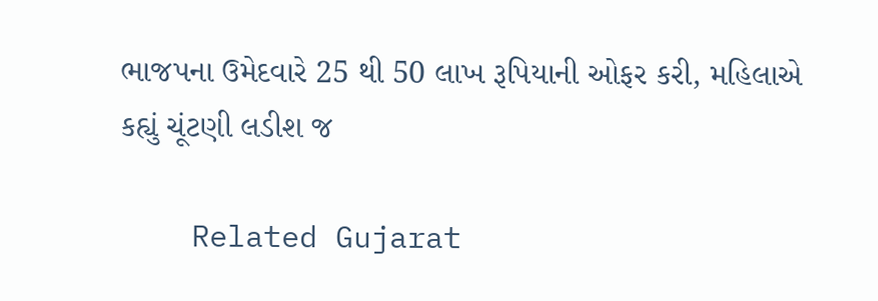ભાજપના ઉમેદવારે 25 થી 50 લાખ રૂપિયાની ઓફર કરી, મહિલાએ કહ્યું ચૂંટણી લડીશ જ

    Related Gujarat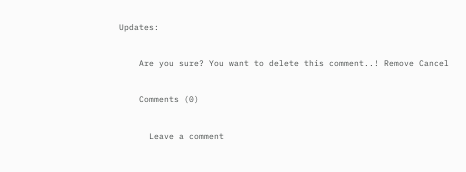Updates:

    Are you sure? You want to delete this comment..! Remove Cancel

    Comments (0)

      Leave a comment